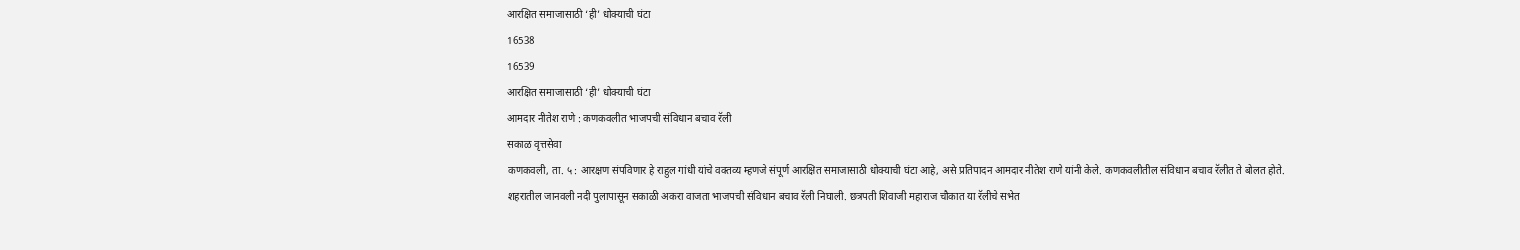आरक्षित समाजासाठी ‘ही’ धोक्याची घंटा
16538
16539
आरक्षित समाजासाठी ‘ही’ धोक्याची घंटा
आमदार नीतेश राणे : कणकवलीत भाजपची संविधान बचाव रॅली
सकाळ वृत्तसेवा
कणकवली, ता. ५ : आरक्षण संपविणार हे राहुल गांधी यांचे वक्तव्य म्हणजे संपूर्ण आरक्षित समाजासाठी धोक्याची घंटा आहे, असे प्रतिपादन आमदार नीतेश राणे यांनी केले. कणकवलीतील संविधान बचाव रॅलीत ते बोलत होते.
शहरातील जानवली नदी पुलापासून सकाळी अकरा वाजता भाजपची संविधान बचाव रॅली निघाली. छत्रपती शिवाजी महाराज चौकात या रॅलीचे सभेत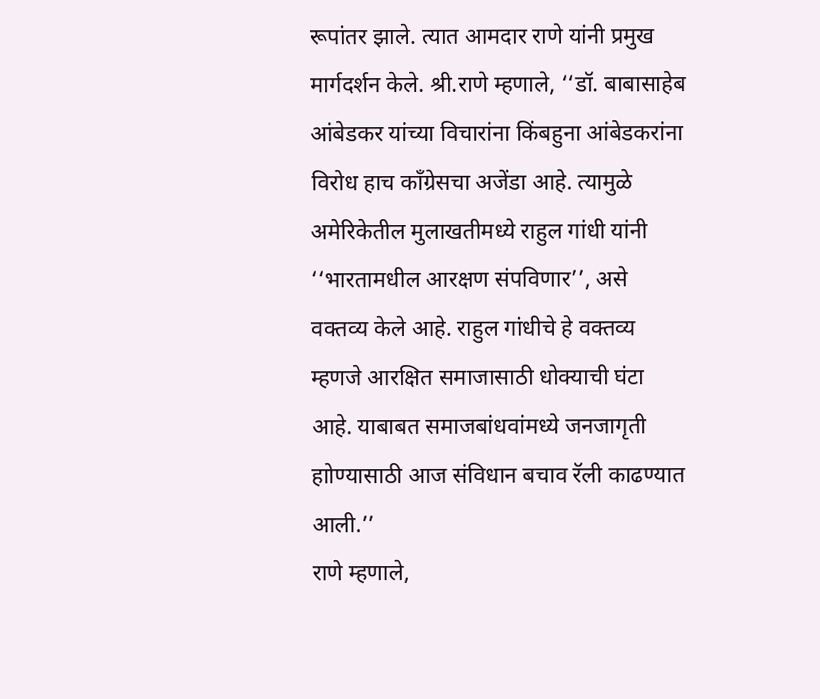रूपांतर झाले. त्यात आमदार राणे यांनी प्रमुख मार्गदर्शन केले. श्री.राणे म्हणाले, ‘‘डॉ. बाबासाहेब आंबेडकर यांच्या विचारांना किंबहुना आंबेडकरांना विरोध हाच काँग्रेसचा अजेंडा आहे. त्यामुळे अमेरिकेतील मुलाखतीमध्ये राहुल गांधी यांनी ‘‘भारतामधील आरक्षण संपविणार’’, असे वक्तव्य केले आहे. राहुल गांधीचे हे वक्तव्य म्हणजे आरक्षित समाजासाठी धोक्याची घंटा आहे. याबाबत समाजबांधवांमध्ये जनजागृती हाोण्यासाठी आज संविधान बचाव रॅली काढण्यात आली.’’
राणे म्हणाले,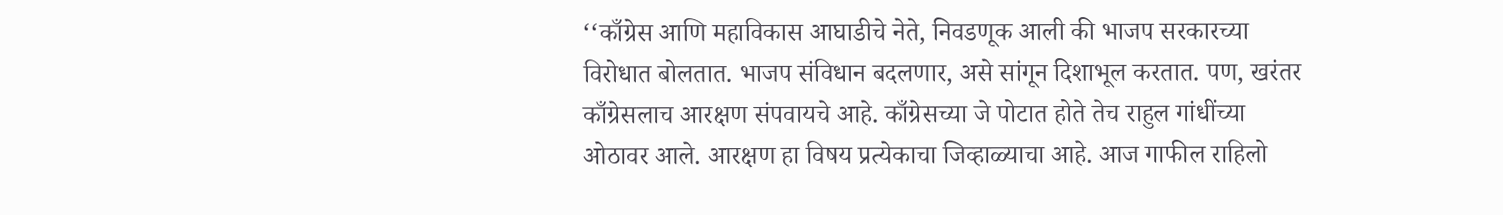‘‘काँग्रेस आणि महाविकास आघाडीचे नेते, निवडणूक आली की भाजप सरकारच्या विरोधात बोलतात. भाजप संविधान बदलणार, असे सांगून दिशाभूल करतात. पण, खरंतर काँग्रेसलाच आरक्षण संपवायचे आहे. काँग्रेसच्या जे पोटात होते तेच राहुल गांधींच्या ओठावर आले. आरक्षण हा विषय प्रत्येकाचा जिव्हाळ्याचा आहे. आज गाफील राहिलो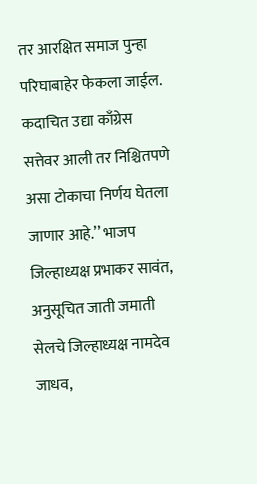तर आरक्षित समाज पुन्हा परिघाबाहेर फेकला जाईल. कदाचित उद्या काँग्रेस सत्तेवर आली तर निश्चितपणे असा टोकाचा निर्णय घेतला जाणार आहे.’’ भाजप जिल्हाध्यक्ष प्रभाकर सावंत, अनुसूचित जाती जमाती सेलचे जिल्हाध्यक्ष नामदेव जाधव,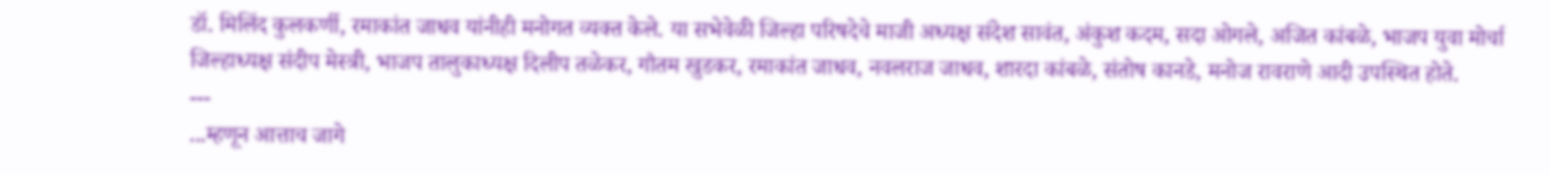डॉ. मिलिंद कुलकर्णी, रमाकांत जाधव यांनीही मनोगत व्यक्त केले. या सभेवेळी जिल्हा परिषदेचे माजी अध्यक्ष संदेश सावंत, अंकुश कदम, सदा ओगले, अजित कांबळे, भाजप युवा मोर्चा जिल्हाध्यक्ष संदीप मेस्त्री, भाजप तालुकाध्यक्ष दिलीप तळेकर, गौतम खुडकर, रमाकांत जाधव, नवलराज जाधव, शारदा कांबळे, संतोष कानडे, मनोज रावराणे आदी उपस्थित होते.
---
...म्हणून आत्ताच जागे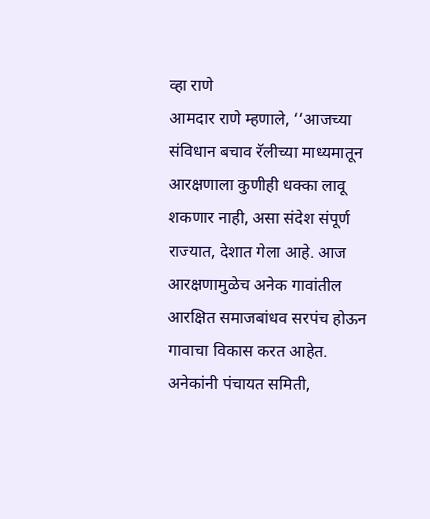व्हा राणे
आमदार राणे म्हणाले, ‘‘आजच्या संविधान बचाव रॅलीच्या माध्यमातून आरक्षणाला कुणीही धक्का लावू शकणार नाही, असा संदेश संपूर्ण राज्यात, देशात गेला आहे. आज आरक्षणामुळेच अनेक गावांतील आरक्षित समाजबांधव सरपंच होऊन गावाचा विकास करत आहेत. अनेकांनी पंचायत समिती,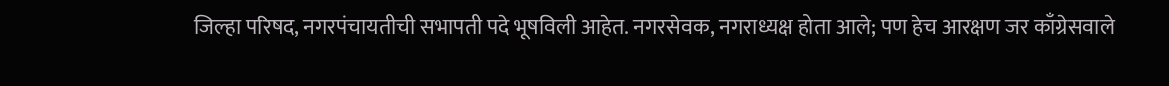जिल्हा परिषद, नगरपंचायतीची सभापती पदे भूषविली आहेत. नगरसेवक, नगराध्यक्ष होता आले; पण हेच आरक्षण जर काँग्रेसवाले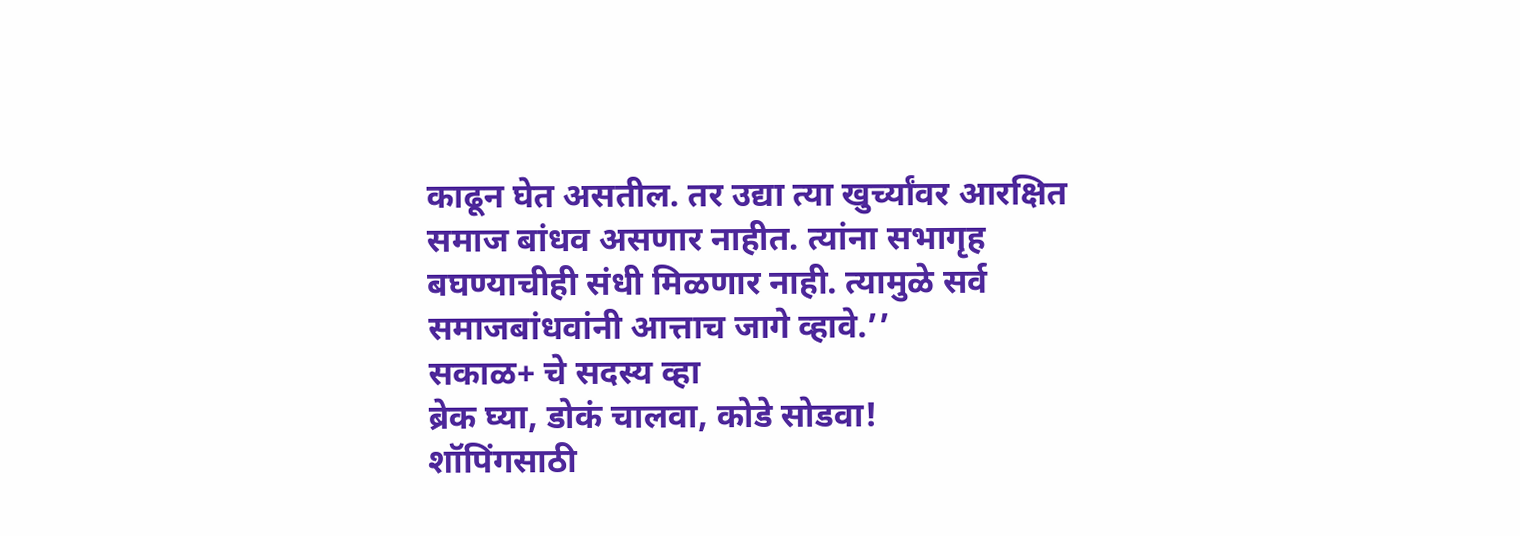काढून घेत असतील. तर उद्या त्या खुर्च्यांवर आरक्षित समाज बांधव असणार नाहीत. त्यांना सभागृह बघण्याचीही संधी मिळणार नाही. त्यामुळे सर्व समाजबांधवांनी आत्ताच जागे व्हावे.’’
सकाळ+ चे सदस्य व्हा
ब्रेक घ्या, डोकं चालवा, कोडे सोडवा!
शॉपिंगसाठी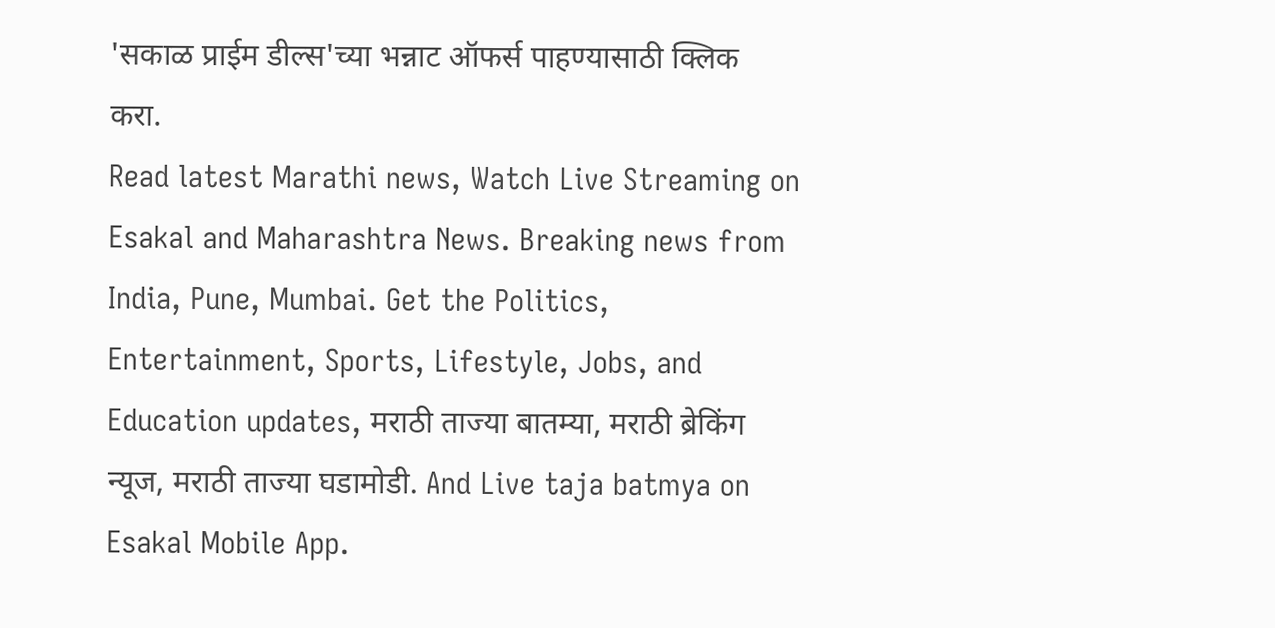'सकाळ प्राईम डील्स'च्या भन्नाट ऑफर्स पाहण्यासाठी क्लिक करा.
Read latest Marathi news, Watch Live Streaming on Esakal and Maharashtra News. Breaking news from India, Pune, Mumbai. Get the Politics, Entertainment, Sports, Lifestyle, Jobs, and Education updates, मराठी ताज्या बातम्या, मराठी ब्रेकिंग न्यूज, मराठी ताज्या घडामोडी. And Live taja batmya on Esakal Mobile App.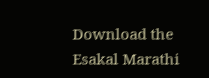Download the Esakal Marathi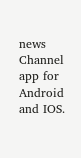news Channel app for Android and IOS.